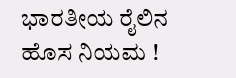ಭಾರತೀಯ ರೈಲಿನ ಹೊಸ ನಿಯಮ !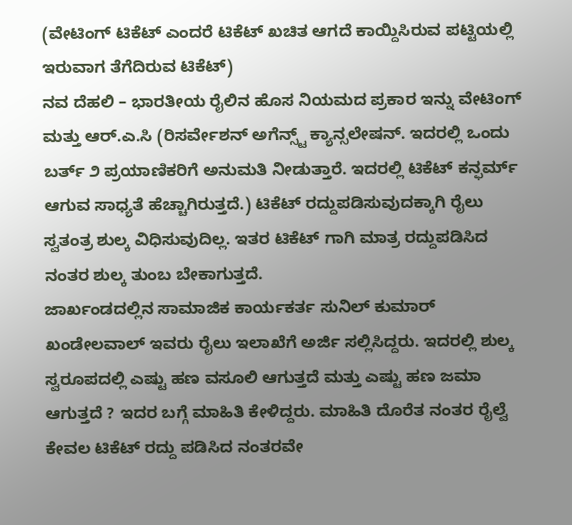(ವೇಟಿಂಗ್ ಟಿಕೆಟ್ ಎಂದರೆ ಟಿಕೆಟ್ ಖಚಿತ ಆಗದೆ ಕಾಯ್ದಿಸಿರುವ ಪಟ್ಟಿಯಲ್ಲಿ ಇರುವಾಗ ತೆಗೆದಿರುವ ಟಿಕೆಟ್)
ನವ ದೆಹಲಿ – ಭಾರತೀಯ ರೈಲಿನ ಹೊಸ ನಿಯಮದ ಪ್ರಕಾರ ಇನ್ನು ವೇಟಿಂಗ್ ಮತ್ತು ಆರ್.ಎ.ಸಿ (ರಿಸರ್ವೇಶನ್ ಅಗೆನ್ಸ್ಟ್ ಕ್ಯಾನ್ಸಲೇಷನ್. ಇದರಲ್ಲಿ ಒಂದು ಬರ್ತ್ ೨ ಪ್ರಯಾಣಿಕರಿಗೆ ಅನುಮತಿ ನೀಡುತ್ತಾರೆ. ಇದರಲ್ಲಿ ಟಿಕೆಟ್ ಕನ್ಫರ್ಮ್ ಆಗುವ ಸಾಧ್ಯತೆ ಹೆಚ್ಚಾಗಿರುತ್ತದೆ.) ಟಿಕೆಟ್ ರದ್ದುಪಡಿಸುವುದಕ್ಕಾಗಿ ರೈಲು ಸ್ವತಂತ್ರ ಶುಲ್ಕ ವಿಧಿಸುವುದಿಲ್ಲ. ಇತರ ಟಿಕೆಟ್ ಗಾಗಿ ಮಾತ್ರ ರದ್ದುಪಡಿಸಿದ ನಂತರ ಶುಲ್ಕ ತುಂಬ ಬೇಕಾಗುತ್ತದೆ.
ಜಾರ್ಖಂಡದಲ್ಲಿನ ಸಾಮಾಜಿಕ ಕಾರ್ಯಕರ್ತ ಸುನಿಲ್ ಕುಮಾರ್ ಖಂಡೇಲವಾಲ್ ಇವರು ರೈಲು ಇಲಾಖೆಗೆ ಅರ್ಜಿ ಸಲ್ಲಿಸಿದ್ದರು. ಇದರಲ್ಲಿ ಶುಲ್ಕ ಸ್ವರೂಪದಲ್ಲಿ ಎಷ್ಟು ಹಣ ವಸೂಲಿ ಆಗುತ್ತದೆ ಮತ್ತು ಎಷ್ಟು ಹಣ ಜಮಾ ಆಗುತ್ತದೆ ? ಇದರ ಬಗ್ಗೆ ಮಾಹಿತಿ ಕೇಳಿದ್ದರು. ಮಾಹಿತಿ ದೊರೆತ ನಂತರ ರೈಲ್ವೆ ಕೇವಲ ಟಿಕೆಟ್ ರದ್ದು ಪಡಿಸಿದ ನಂತರವೇ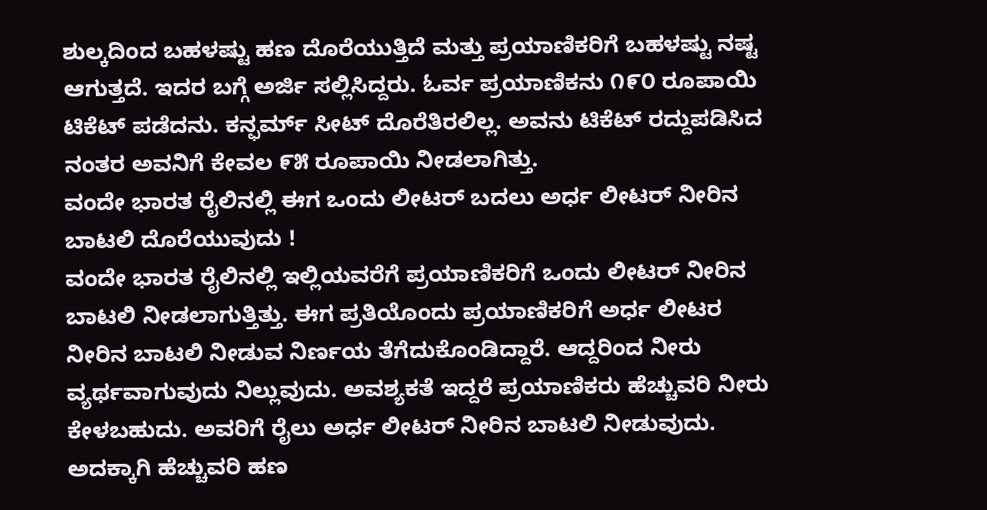ಶುಲ್ಕದಿಂದ ಬಹಳಷ್ಟು ಹಣ ದೊರೆಯುತ್ತಿದೆ ಮತ್ತು ಪ್ರಯಾಣಿಕರಿಗೆ ಬಹಳಷ್ಟು ನಷ್ಟ ಆಗುತ್ತದೆ. ಇದರ ಬಗ್ಗೆ ಅರ್ಜಿ ಸಲ್ಲಿಸಿದ್ದರು. ಓರ್ವ ಪ್ರಯಾಣಿಕನು ೧೯೦ ರೂಪಾಯಿ ಟಿಕೆಟ್ ಪಡೆದನು. ಕನ್ಫರ್ಮ್ ಸೀಟ್ ದೊರೆತಿರಲಿಲ್ಲ. ಅವನು ಟಿಕೆಟ್ ರದ್ದುಪಡಿಸಿದ ನಂತರ ಅವನಿಗೆ ಕೇವಲ ೯೫ ರೂಪಾಯಿ ನೀಡಲಾಗಿತ್ತು.
ವಂದೇ ಭಾರತ ರೈಲಿನಲ್ಲಿ ಈಗ ಒಂದು ಲೀಟರ್ ಬದಲು ಅರ್ಧ ಲೀಟರ್ ನೀರಿನ ಬಾಟಲಿ ದೊರೆಯುವುದು !
ವಂದೇ ಭಾರತ ರೈಲಿನಲ್ಲಿ ಇಲ್ಲಿಯವರೆಗೆ ಪ್ರಯಾಣಿಕರಿಗೆ ಒಂದು ಲೀಟರ್ ನೀರಿನ ಬಾಟಲಿ ನೀಡಲಾಗುತ್ತಿತ್ತು. ಈಗ ಪ್ರತಿಯೊಂದು ಪ್ರಯಾಣಿಕರಿಗೆ ಅರ್ಧ ಲೀಟರ ನೀರಿನ ಬಾಟಲಿ ನೀಡುವ ನಿರ್ಣಯ ತೆಗೆದುಕೊಂಡಿದ್ದಾರೆ. ಆದ್ದರಿಂದ ನೀರು ವ್ಯರ್ಥವಾಗುವುದು ನಿಲ್ಲುವುದು. ಅವಶ್ಯಕತೆ ಇದ್ದರೆ ಪ್ರಯಾಣಿಕರು ಹೆಚ್ಚುವರಿ ನೀರು ಕೇಳಬಹುದು. ಅವರಿಗೆ ರೈಲು ಅರ್ಧ ಲೀಟರ್ ನೀರಿನ ಬಾಟಲಿ ನೀಡುವುದು. ಅದಕ್ಕಾಗಿ ಹೆಚ್ಚುವರಿ ಹಣ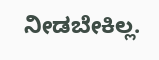ನೀಡಬೇಕಿಲ್ಲ.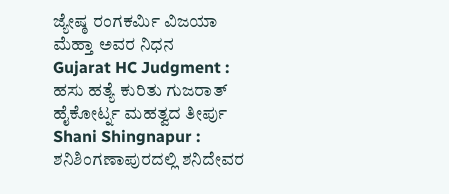ಜ್ಯೇಷ್ಠ ರಂಗಕರ್ಮಿ ವಿಜಯಾ ಮೆಹ್ತಾ ಅವರ ನಿಧನ
Gujarat HC Judgment : ಹಸು ಹತ್ಯೆ ಕುರಿತು ಗುಜರಾತ್ ಹೈಕೋರ್ಟ್ನ ಮಹತ್ವದ ತೀರ್ಪು
Shani Shingnapur : ಶನಿಶಿಂಗಣಾಪುರದಲ್ಲಿ ಶನಿದೇವರ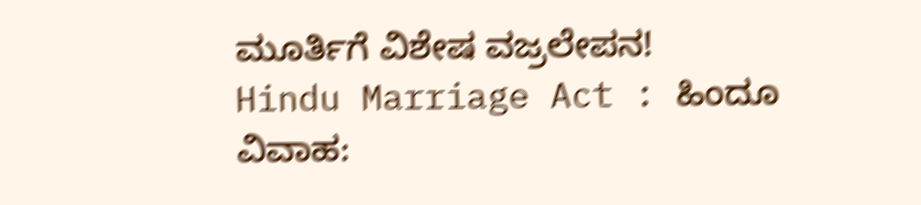ಮೂರ್ತಿಗೆ ವಿಶೇಷ ವಜ್ರಲೇಪನ!
Hindu Marriage Act : ಹಿಂದೂ ವಿವಾಹ: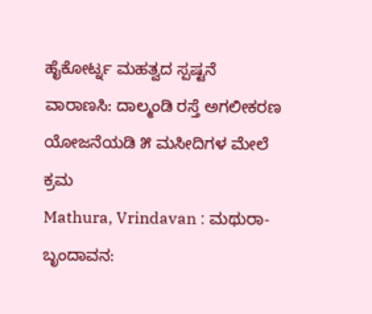ಹೈಕೋರ್ಟ್ನ ಮಹತ್ವದ ಸ್ಪಷ್ಟನೆ
ವಾರಾಣಸಿ: ದಾಲ್ಮಂಡಿ ರಸ್ತೆ ಅಗಲೀಕರಣ ಯೋಜನೆಯಡಿ ೫ ಮಸೀದಿಗಳ ಮೇಲೆ ಕ್ರಮ
Mathura, Vrindavan : ಮಥುರಾ-ಬೃಂದಾವನ: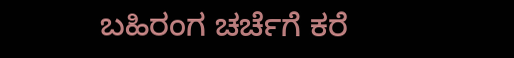ಬಹಿರಂಗ ಚರ್ಚೆಗೆ ಕರೆ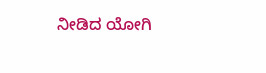ನೀಡಿದ ಯೋಗಿ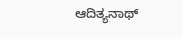ಆದಿತ್ಯನಾಥ್